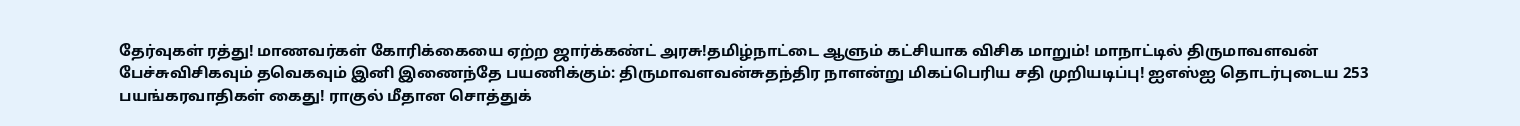தேர்வுகள் ரத்து! மாணவர்கள் கோரிக்கையை ஏற்ற ஜார்க்கண்ட் அரசு!தமிழ்நாட்டை ஆளும் கட்சியாக விசிக மாறும்! மாநாட்டில் திருமாவளவன் பேச்சுவிசிகவும் தவெகவும் இனி இணைந்தே பயணிக்கும்: திருமாவளவன்சுதந்திர நாளன்று மிகப்பெரிய சதி முறியடிப்பு! ஐஎஸ்ஐ தொடர்புடைய 253 பயங்கரவாதிகள் கைது! ராகுல் மீதான சொத்துக்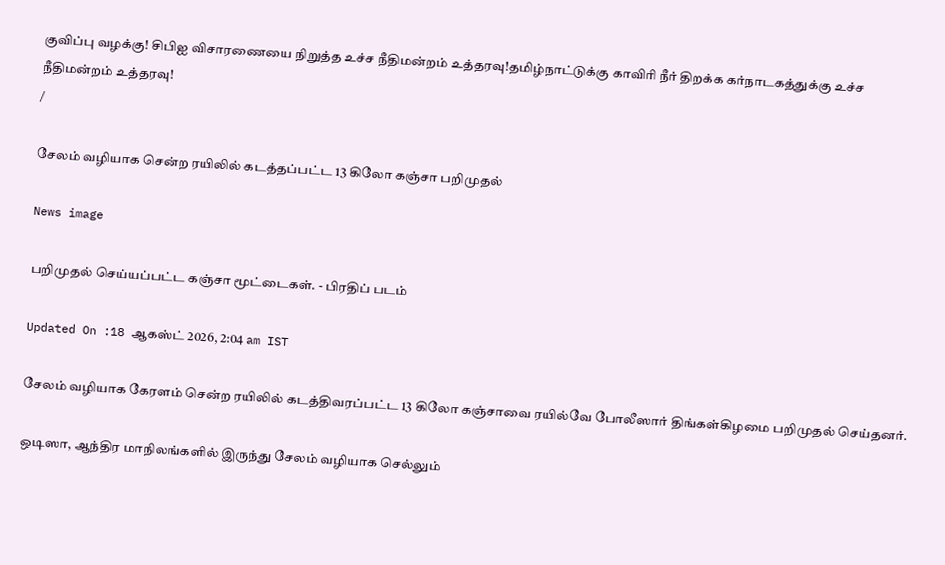குவிப்பு வழக்கு! சிபிஐ விசாரணையை நிறுத்த உச்ச நீதிமன்றம் உத்தரவு!தமிழ்நாட்டுக்கு காவிரி நீர் திறக்க கர்நாடகத்துக்கு உச்ச நீதிமன்றம் உத்தரவு!
/

சேலம் வழியாக சென்ற ரயிலில் கடத்தப்பட்ட 13 கிலோ கஞ்சா பறிமுதல்

News image

பறிமுதல் செய்யப்பட்ட கஞ்சா மூட்டைகள். - பிரதிப் படம்

Updated On :18 ஆகஸ்ட் 2026, 2:04 am IST

சேலம் வழியாக கேரளம் சென்ற ரயிலில் கடத்திவரப்பட்ட 13 கிலோ கஞ்சாவை ரயில்வே போலீஸார் திங்கள்கிழமை பறிமுதல் செய்தனர்.

ஒடிஸா, ஆந்திர மாநிலங்களில் இருந்து சேலம் வழியாக செல்லும்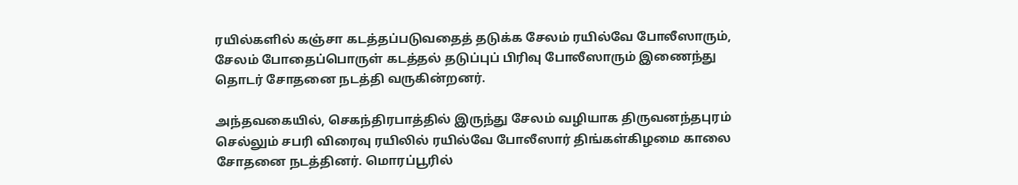ரயில்களில் கஞ்சா கடத்தப்படுவதைத் தடுக்க சேலம் ரயில்வே போலீஸாரும், சேலம் போதைப்பொருள் கடத்தல் தடுப்புப் பிரிவு போலீஸாரும் இணைந்து தொடர் சோதனை நடத்தி வருகின்றனர்.

அந்தவகையில், செகந்திரபாத்தில் இருந்து சேலம் வழியாக திருவனந்தபுரம் செல்லும் சபரி விரைவு ரயிலில் ரயில்வே போலீஸார் திங்கள்கிழமை காலை சோதனை நடத்தினர். மொரப்பூரில்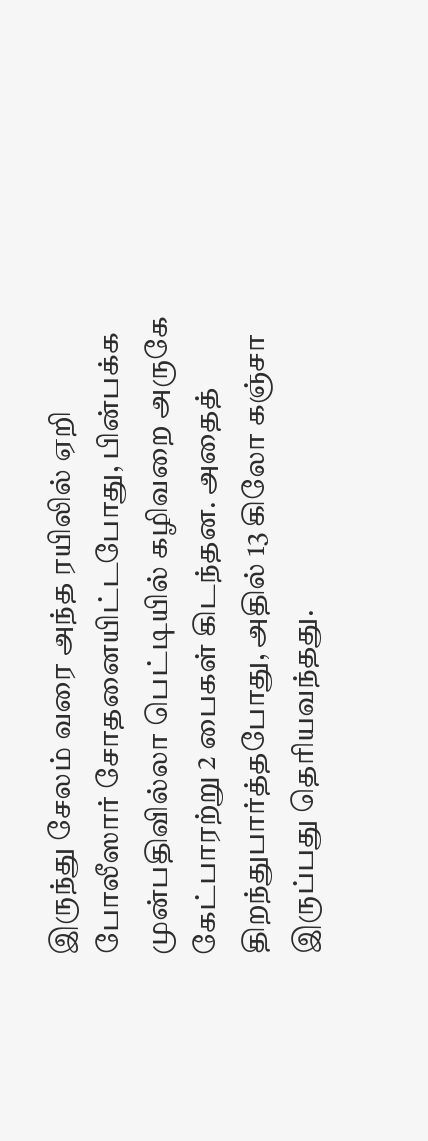இருந்து சேலம் வரை அந்த ரயிலில் ஏறி போலீஸார் சோதனையிட்டபோது, பின்பக்க முன்பதிவில்லா பெட்டியில் கழிவறை அருகே கேட்பாரற்று 2 பைகள் கிடந்தன. அதைத் திறந்துபார்த்தபோது, அதில் 13 கிலோ கஞ்சா இருப்பது தெரியவந்தது.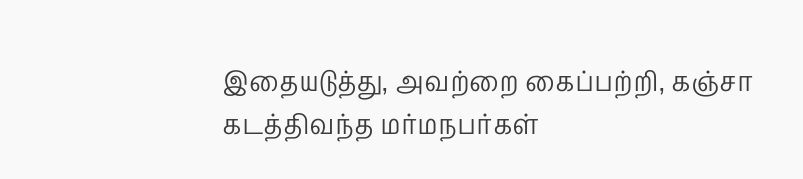இதையடுத்து, அவற்றை கைப்பற்றி, கஞ்சா கடத்திவந்த மர்மநபர்கள்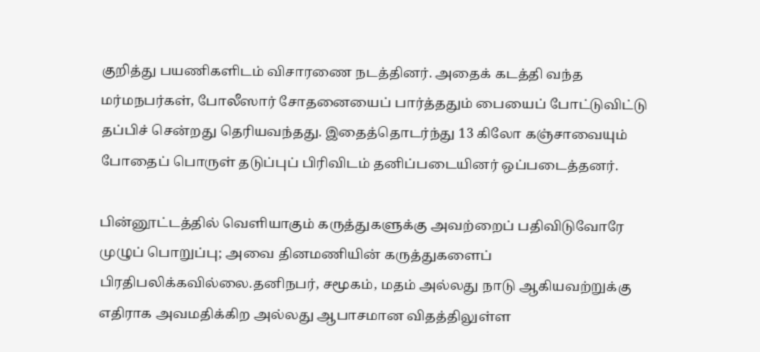குறித்து பயணிகளிடம் விசாரணை நடத்தினர். அதைக் கடத்தி வந்த மர்மநபர்கள், போலீஸார் சோதனையைப் பார்த்ததும் பையைப் போட்டுவிட்டு தப்பிச் சென்றது தெரியவந்தது. இதைத்தொடர்ந்து 13 கிலோ கஞ்சாவையும் போதைப் பொருள் தடுப்புப் பிரிவிடம் தனிப்படையினர் ஒப்படைத்தனர்.

பின்னூட்டத்தில் வெளியாகும் கருத்துகளுக்கு அவற்றைப் பதிவிடுவோரே முழுப் பொறுப்பு; அவை தினமணியின் கருத்துகளைப் பிரதிபலிக்கவில்லை.தனிநபர், சமூகம், மதம் அல்லது நாடு ஆகியவற்றுக்கு எதிராக அவமதிக்கிற அல்லது ஆபாசமான விதத்திலுள்ள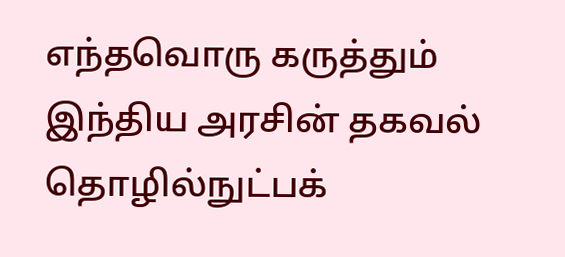எந்தவொரு கருத்தும் இந்திய அரசின் தகவல் தொழில்நுட்பக்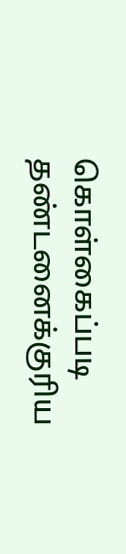கொள்கைப்படி தண்டனைக்குரிய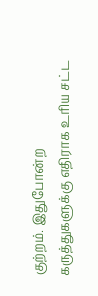குற்றம். இதுபோன்ற கருத்துகளுக்கு எதிராக உரிய சட்ட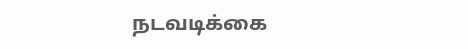நடவடிக்கை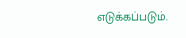எடுக்கப்படும்.